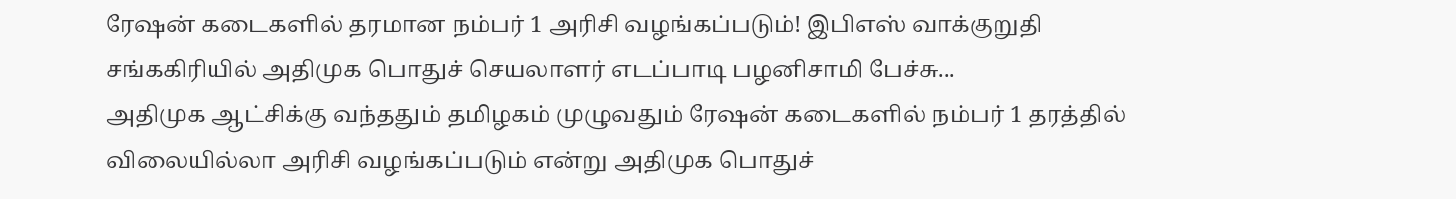ரேஷன் கடைகளில் தரமான நம்பர் 1 அரிசி வழங்கப்படும்! இபிஎஸ் வாக்குறுதி
சங்ககிரியில் அதிமுக பொதுச் செயலாளர் எடப்பாடி பழனிசாமி பேச்சு...
அதிமுக ஆட்சிக்கு வந்ததும் தமிழகம் முழுவதும் ரேஷன் கடைகளில் நம்பர் 1 தரத்தில் விலையில்லா அரிசி வழங்கப்படும் என்று அதிமுக பொதுச்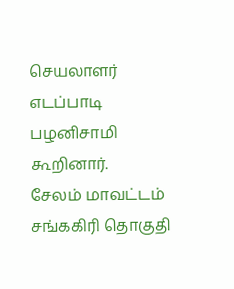செயலாளர் எடப்பாடி பழனிசாமி கூறினார்.
சேலம் மாவட்டம் சங்ககிரி தொகுதி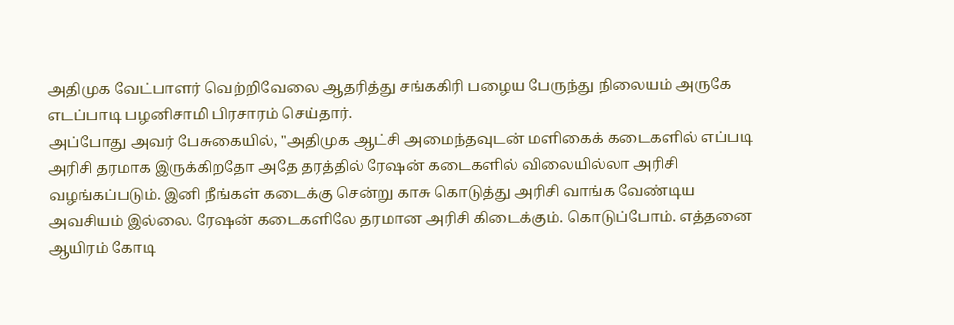அதிமுக வேட்பாளர் வெற்றிவேலை ஆதரித்து சங்ககிரி பழைய பேருந்து நிலையம் அருகே எடப்பாடி பழனிசாமி பிரசாரம் செய்தார்.
அப்போது அவர் பேசுகையில், "அதிமுக ஆட்சி அமைந்தவுடன் மளிகைக் கடைகளில் எப்படி அரிசி தரமாக இருக்கிறதோ அதே தரத்தில் ரேஷன் கடைகளில் விலையில்லா அரிசி வழங்கப்படும். இனி நீங்கள் கடைக்கு சென்று காசு கொடுத்து அரிசி வாங்க வேண்டிய அவசியம் இல்லை. ரேஷன் கடைகளிலே தரமான அரிசி கிடைக்கும். கொடுப்போம். எத்தனை ஆயிரம் கோடி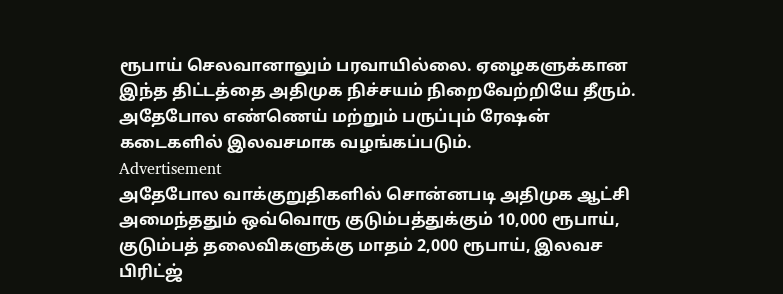ரூபாய் செலவானாலும் பரவாயில்லை. ஏழைகளுக்கான இந்த திட்டத்தை அதிமுக நிச்சயம் நிறைவேற்றியே தீரும். அதேபோல எண்ணெய் மற்றும் பருப்பும் ரேஷன் கடைகளில் இலவசமாக வழங்கப்படும்.
Advertisement
அதேபோல வாக்குறுதிகளில் சொன்னபடி அதிமுக ஆட்சி அமைந்ததும் ஒவ்வொரு குடும்பத்துக்கும் 10,000 ரூபாய், குடும்பத் தலைவிகளுக்கு மாதம் 2,000 ரூபாய், இலவச பிரிட்ஜ்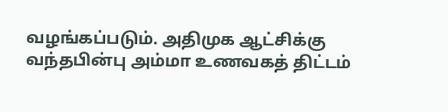வழங்கப்படும். அதிமுக ஆட்சிக்கு வந்தபின்பு அம்மா உணவகத் திட்டம்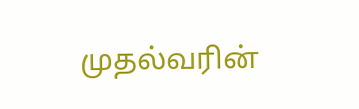முதல்வரின்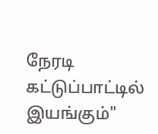நேரடி கட்டுப்பாட்டில் இயங்கும்"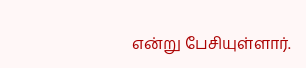என்று பேசியுள்ளார்.